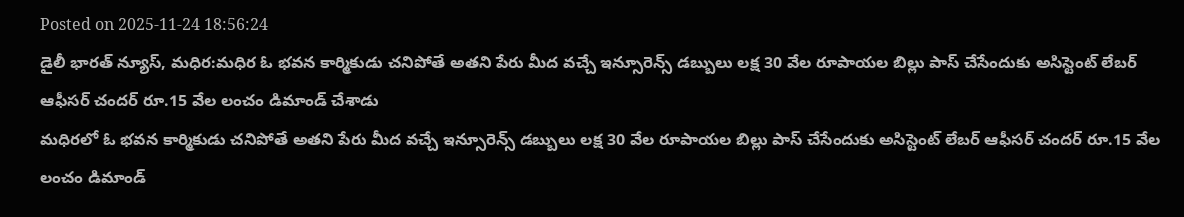Posted on 2025-11-24 18:56:24
డైలీ భారత్ న్యూస్, మధిర:మధిర ఓ భవన కార్మికుడు చనిపోతే అతని పేరు మీద వచ్చే ఇన్సూరెన్స్ డబ్బులు లక్ష 30 వేల రూపాయల బిల్లు పాస్ చేసేందుకు అసిస్టెంట్ లేబర్ ఆఫీసర్ చందర్ రూ.15 వేల లంచం డిమాండ్ చేశాడు
మధిరలో ఓ భవన కార్మికుడు చనిపోతే అతని పేరు మీద వచ్చే ఇన్సూరెన్స్ డబ్బులు లక్ష 30 వేల రూపాయల బిల్లు పాస్ చేసేందుకు అసిస్టెంట్ లేబర్ ఆఫీసర్ చందర్ రూ.15 వేల లంచం డిమాండ్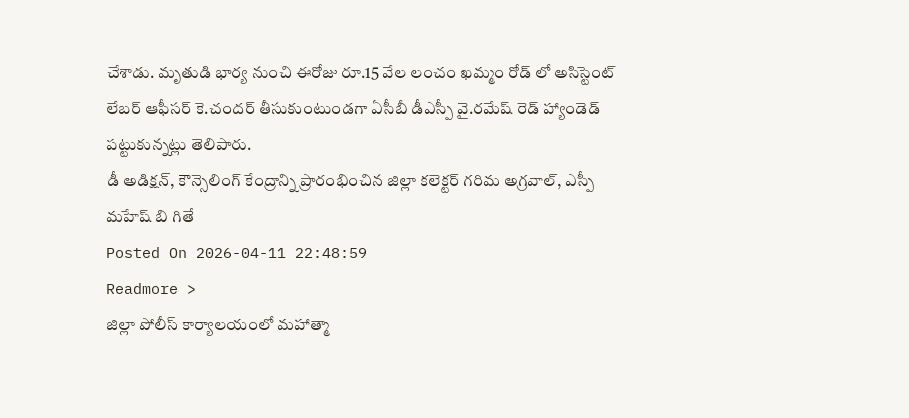చేశాడు. మృతుడి భార్య నుంచి ఈరోజు రూ.15 వేల లంచం ఖమ్మం రోడ్ లో అసిస్టెంట్ లేబర్ ఆఫీసర్ కె.చందర్ తీసుకుంటుండగా ఏసీబీ డీఎస్పీ వై.రమేష్ రెడ్ హ్యాండెడ్ పట్టుకున్నట్లు తెలిపారు.
డీ అడిక్షన్, కౌన్సెలింగ్ కేంద్రాన్ని ప్రారంభించిన జిల్లా కలెక్టర్ గరిమ అగ్రవాల్, ఎస్పీ మహేష్ బి గితే
Posted On 2026-04-11 22:48:59
Readmore >
జిల్లా పోలీస్ కార్యాలయంలో మహాత్మా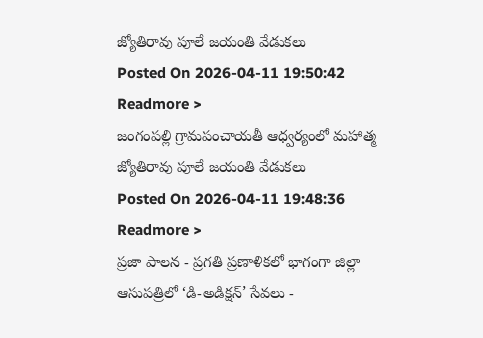జ్యోతిరావు పూలే జయంతి వేడుకలు
Posted On 2026-04-11 19:50:42
Readmore >
జంగంపల్లి గ్రామపంచాయతీ ఆధ్వర్యంలో మహాత్మ జ్యోతిరావు పూలే జయంతి వేడుకలు
Posted On 2026-04-11 19:48:36
Readmore >
ప్రజా పాలన - ప్రగతి ప్రణాళికలో భాగంగా జిల్లా ఆసుపత్రిలో ‘డి-అడిక్షన్’ సేవలు -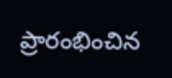ప్రారంభించిన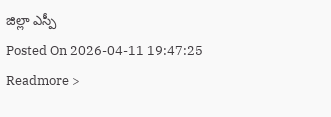జిల్లా ఎస్పీ
Posted On 2026-04-11 19:47:25
Readmore >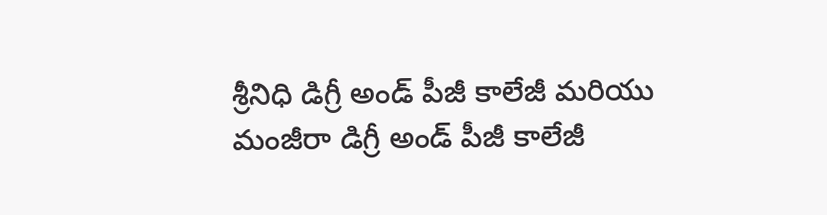శ్రీనిధి డిగ్రీ అండ్ పీజీ కాలేజీ మరియు మంజీరా డిగ్రీ అండ్ పీజీ కాలేజీ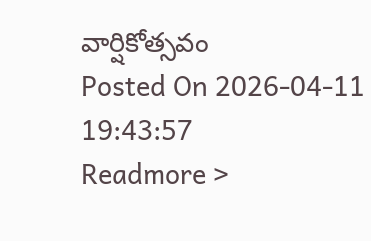వార్షికోత్సవం
Posted On 2026-04-11 19:43:57
Readmore >